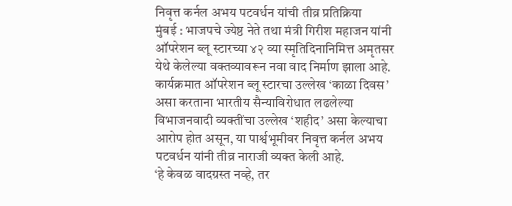निवृत्त कर्नल अभय पटवर्धन यांची तीव्र प्रतिक्रिया
मुंबई : भाजपचे ज्येष्ठ नेते तथा मंत्री गिरीश महाजन यांनी ऑपरेशन ब्लू स्टारच्या ४२ व्या स्मृतिदिनानिमित्त अमृतसर येथे केलेल्या वक्तव्यावरून नवा वाद निर्माण झाला आहे. कार्यक्रमात ऑपरेशन ब्लू स्टारचा उल्लेख ‘काळा दिवस’ असा करताना भारतीय सैन्याविरोधात लढलेल्या विभाजनवादी व्यक्तींचा उल्लेख ‘शहीद’ असा केल्याचा आरोप होत असून, या पार्श्वभूमीवर निवृत्त कर्नल अभय पटवर्धन यांनी तीव्र नाराजी व्यक्त केली आहे.
‘हे केवळ वादग्रस्त नव्हे, तर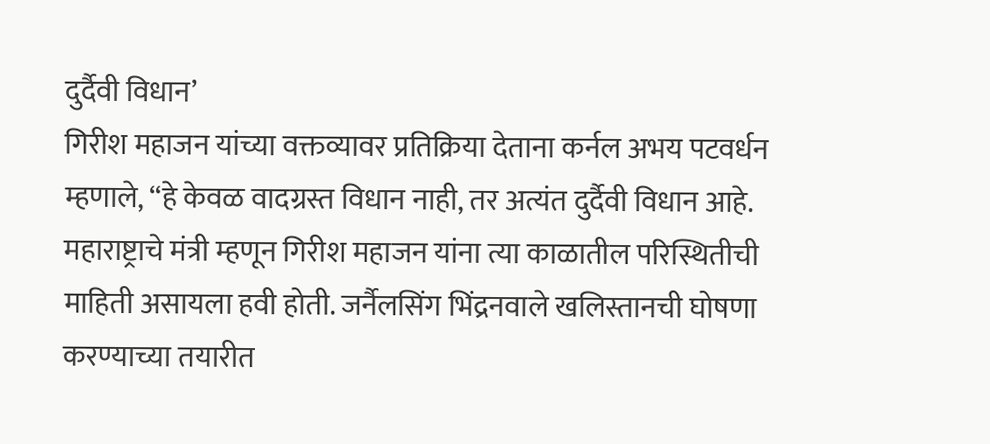दुर्दैवी विधान’
गिरीश महाजन यांच्या वक्तव्यावर प्रतिक्रिया देताना कर्नल अभय पटवर्धन म्हणाले, “हे केवळ वादग्रस्त विधान नाही, तर अत्यंत दुर्दैवी विधान आहे. महाराष्ट्राचे मंत्री म्हणून गिरीश महाजन यांना त्या काळातील परिस्थितीची माहिती असायला हवी होती. जर्नैलसिंग भिंद्रनवाले खलिस्तानची घोषणा करण्याच्या तयारीत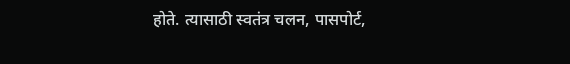होते. त्यासाठी स्वतंत्र चलन, पासपोर्ट,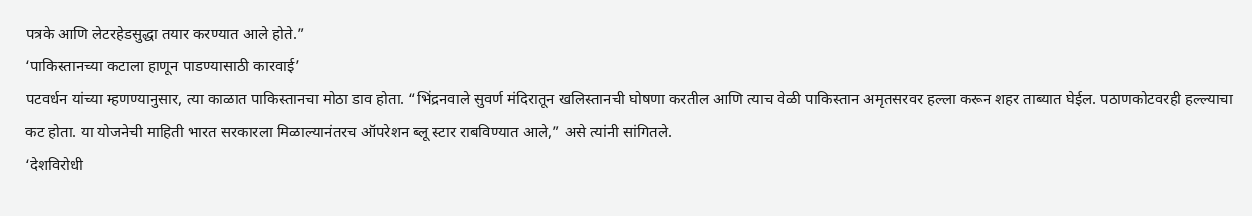पत्रके आणि लेटरहेडसुद्धा तयार करण्यात आले होते.”
‘पाकिस्तानच्या कटाला हाणून पाडण्यासाठी कारवाई’
पटवर्धन यांच्या म्हणण्यानुसार, त्या काळात पाकिस्तानचा मोठा डाव होता. “भिंद्रनवाले सुवर्ण मंदिरातून खलिस्तानची घोषणा करतील आणि त्याच वेळी पाकिस्तान अमृतसरवर हल्ला करून शहर ताब्यात घेईल. पठाणकोटवरही हल्ल्याचा कट होता. या योजनेची माहिती भारत सरकारला मिळाल्यानंतरच ऑपरेशन ब्लू स्टार राबविण्यात आले,” असे त्यांनी सांगितले.
‘देशविरोधी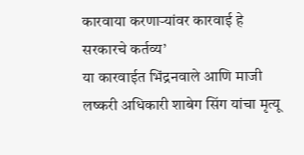कारवाया करणाऱ्यांवर कारवाई हे सरकारचे कर्तव्य’
या कारवाईत भिंद्रनवाले आणि माजी लष्करी अधिकारी शाबेग सिंग यांचा मृत्यू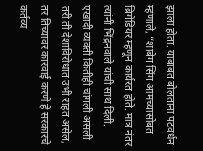झाला होता. याबाबत बोलताना पटवर्धन म्हणाले, “शाबेग सिंग आमच्यासोबत ब्रिगेडियर म्हणून कार्यरत होते. मात्र नंतर त्यांनी भिंद्रनवाले यांची साथ दिली. एखादी व्यक्ती कितीही चांगली असली तरी ती देशाविरोधात उभी राहत असेल, तर तिच्यावर कारवाई करणे हे सरकारचे कर्तव्य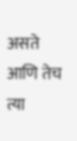असते आणि तेच त्या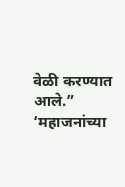वेळी करण्यात आले.”
‘महाजनांच्या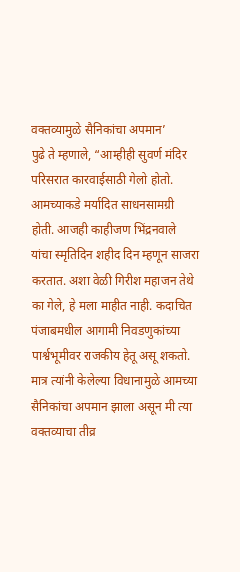वक्तव्यामुळे सैनिकांचा अपमान’
पुढे ते म्हणाले, “आम्हीही सुवर्ण मंदिर परिसरात कारवाईसाठी गेलो होतो. आमच्याकडे मर्यादित साधनसामग्री होती. आजही काहीजण भिंद्रनवाले यांचा स्मृतिदिन शहीद दिन म्हणून साजरा करतात. अशा वेळी गिरीश महाजन तेथे का गेले, हे मला माहीत नाही. कदाचित पंजाबमधील आगामी निवडणुकांच्या पार्श्वभूमीवर राजकीय हेतू असू शकतो. मात्र त्यांनी केलेल्या विधानामुळे आमच्या सैनिकांचा अपमान झाला असून मी त्या वक्तव्याचा तीव्र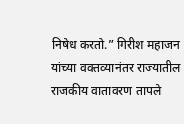निषेध करतो.” गिरीश महाजन यांच्या वक्तव्यानंतर राज्यातील राजकीय वातावरण तापले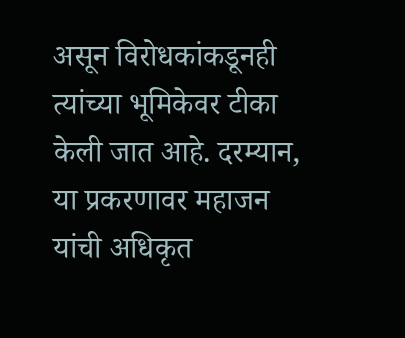असून विरोधकांकडूनही त्यांच्या भूमिकेवर टीका केली जात आहे. दरम्यान, या प्रकरणावर महाजन यांची अधिकृत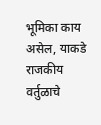भूमिका काय असेल, याकडे राजकीय वर्तुळाचे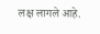लक्ष लागले आहे.